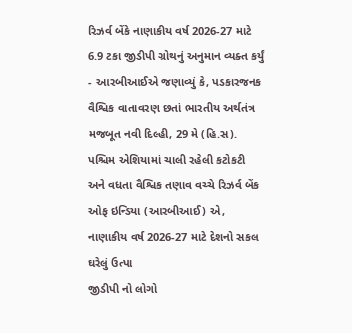રિઝર્વ બેંકે નાણાકીય વર્ષ 2026-27 માટે 6.9 ટકા જીડીપી ગ્રોથનું અનુમાન વ્યક્ત કર્યું
- આરબીઆઈએ જણાવ્યું કે, પડકારજનક વૈશ્વિક વાતાવરણ છતાં ભારતીય અર્થતંત્ર મજબૂત નવી દિલ્હી, 29 મે (હિ.સ). પશ્ચિમ એશિયામાં ચાલી રહેલી કટોકટી અને વધતા વૈશ્વિક તણાવ વચ્ચે રિઝર્વ બેંક ઓફ ઇન્ડિયા (આરબીઆઈ) એ, નાણાકીય વર્ષ 2026-27 માટે દેશનો સકલ ઘરેલું ઉત્પા
જીડીપી નો લોગો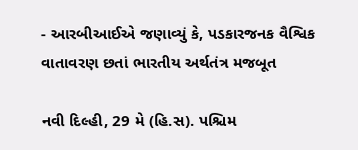- આરબીઆઈએ જણાવ્યું કે, પડકારજનક વૈશ્વિક વાતાવરણ છતાં ભારતીય અર્થતંત્ર મજબૂત

નવી દિલ્હી, 29 મે (હિ.સ). પશ્ચિમ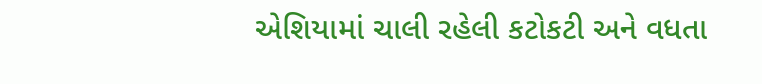એશિયામાં ચાલી રહેલી કટોકટી અને વધતા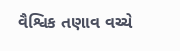વૈશ્વિક તણાવ વચ્ચે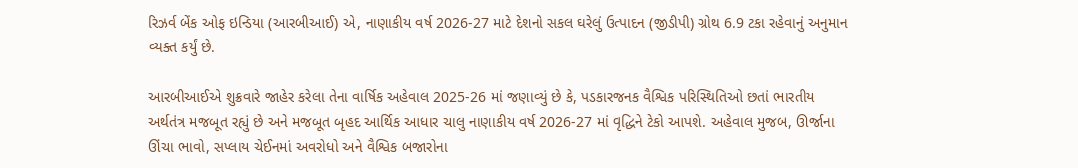રિઝર્વ બેંક ઓફ ઇન્ડિયા (આરબીઆઈ) એ, નાણાકીય વર્ષ 2026-27 માટે દેશનો સકલ ઘરેલું ઉત્પાદન (જીડીપી) ગ્રોથ 6.9 ટકા રહેવાનું અનુમાન વ્યક્ત કર્યું છે.

આરબીઆઈએ શુક્રવારે જાહેર કરેલા તેના વાર્ષિક અહેવાલ 2025-26 માં જણાવ્યું છે કે, પડકારજનક વૈશ્વિક પરિસ્થિતિઓ છતાં ભારતીય અર્થતંત્ર મજબૂત રહ્યું છે અને મજબૂત બૃહદ આર્થિક આધાર ચાલુ નાણાકીય વર્ષ 2026-27 માં વૃદ્ધિને ટેકો આપશે. અહેવાલ મુજબ, ઊર્જાના ઊંચા ભાવો, સપ્લાય ચેઈનમાં અવરોધો અને વૈશ્વિક બજારોના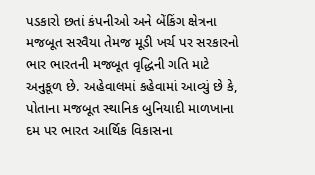પડકારો છતાં કંપનીઓ અને બેંકિંગ ક્ષેત્રના મજબૂત સરવૈયા તેમજ મૂડી ખર્ચ પર સરકારનો ભાર ભારતની મજબૂત વૃદ્ધિની ગતિ માટે અનુકૂળ છે. અહેવાલમાં કહેવામાં આવ્યું છે કે, પોતાના મજબૂત સ્થાનિક બુનિયાદી માળખાના દમ પર ભારત આર્થિક વિકાસના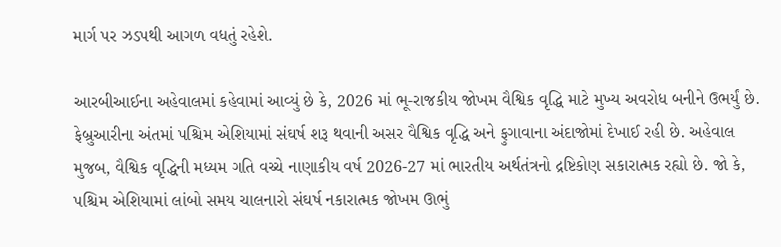માર્ગ પર ઝડપથી આગળ વધતું રહેશે.

આરબીઆઈના અહેવાલમાં કહેવામાં આવ્યું છે કે, 2026 માં ભૂ-રાજકીય જોખમ વૈશ્વિક વૃદ્ધિ માટે મુખ્ય અવરોધ બનીને ઉભર્યું છે. ફેબ્રુઆરીના અંતમાં પશ્ચિમ એશિયામાં સંઘર્ષ શરૂ થવાની અસર વૈશ્વિક વૃદ્ધિ અને ફુગાવાના અંદાજોમાં દેખાઈ રહી છે. અહેવાલ મુજબ, વૈશ્વિક વૃદ્ધિની મધ્યમ ગતિ વચ્ચે નાણાકીય વર્ષ 2026-27 માં ભારતીય અર્થતંત્રનો દ્રષ્ટિકોણ સકારાત્મક રહ્યો છે. જો કે, પશ્ચિમ એશિયામાં લાંબો સમય ચાલનારો સંઘર્ષ નકારાત્મક જોખમ ઊભું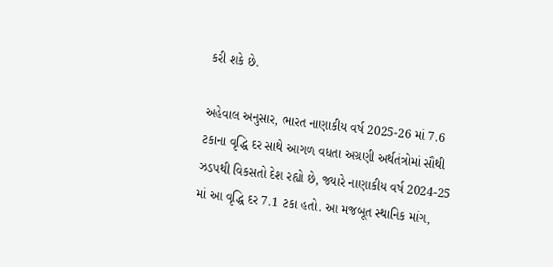કરી શકે છે.

અહેવાલ અનુસાર, ભારત નાણાકીય વર્ષ 2025-26 માં 7.6 ટકાના વૃદ્ધિ દર સાથે આગળ વધતા અગ્રણી અર્થતંત્રોમાં સૌથી ઝડપથી વિકસતો દેશ રહ્યો છે, જ્યારે નાણાકીય વર્ષ 2024-25 માં આ વૃદ્ધિ દર 7.1 ટકા હતો. આ મજબૂત સ્થાનિક માંગ,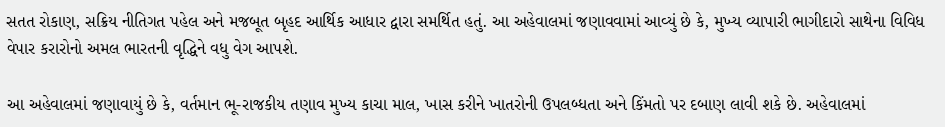સતત રોકાણ, સક્રિય નીતિગત પહેલ અને મજબૂત બૃહદ આર્થિક આધાર દ્વારા સમર્થિત હતું. આ અહેવાલમાં જણાવવામાં આવ્યું છે કે, મુખ્ય વ્યાપારી ભાગીદારો સાથેના વિવિધ વેપાર કરારોનો અમલ ભારતની વૃદ્ધિને વધુ વેગ આપશે.

આ અહેવાલમાં જણાવાયું છે કે, વર્તમાન ભૂ-રાજકીય તણાવ મુખ્ય કાચા માલ, ખાસ કરીને ખાતરોની ઉપલબ્ધતા અને કિંમતો પર દબાણ લાવી શકે છે. અહેવાલમાં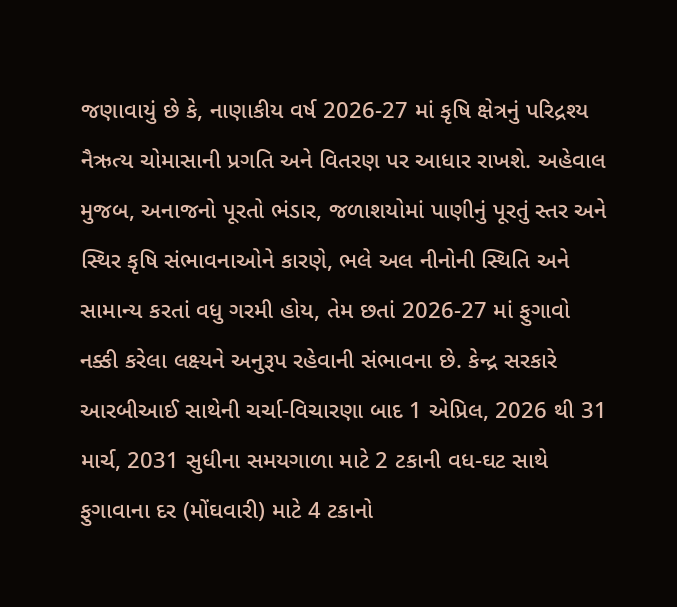જણાવાયું છે કે, નાણાકીય વર્ષ 2026-27 માં કૃષિ ક્ષેત્રનું પરિદ્રશ્ય નૈઋત્ય ચોમાસાની પ્રગતિ અને વિતરણ પર આધાર રાખશે. અહેવાલ મુજબ, અનાજનો પૂરતો ભંડાર, જળાશયોમાં પાણીનું પૂરતું સ્તર અને સ્થિર કૃષિ સંભાવનાઓને કારણે, ભલે અલ નીનોની સ્થિતિ અને સામાન્ય કરતાં વધુ ગરમી હોય, તેમ છતાં 2026-27 માં ફુગાવો નક્કી કરેલા લક્ષ્યને અનુરૂપ રહેવાની સંભાવના છે. કેન્દ્ર સરકારે આરબીઆઈ સાથેની ચર્ચા-વિચારણા બાદ 1 એપ્રિલ, 2026 થી 31 માર્ચ, 2031 સુધીના સમયગાળા માટે 2 ટકાની વધ-ઘટ સાથે ફુગાવાના દર (મોંઘવારી) માટે 4 ટકાનો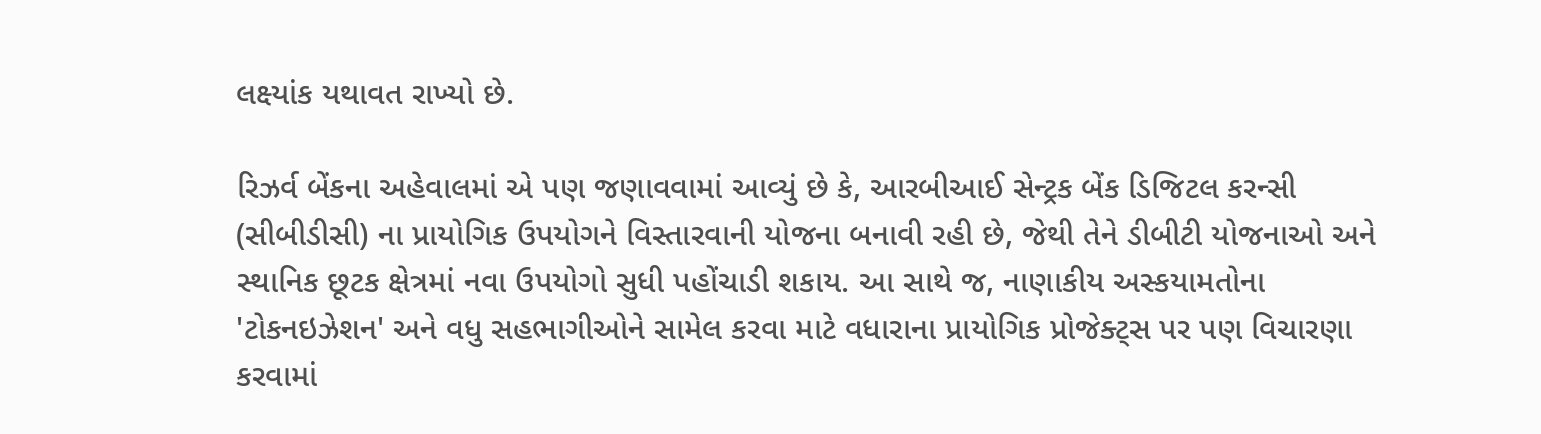લક્ષ્યાંક યથાવત રાખ્યો છે.

રિઝર્વ બેંકના અહેવાલમાં એ પણ જણાવવામાં આવ્યું છે કે, આરબીઆઈ સેન્ટ્રક બેંક ડિજિટલ કરન્સી (સીબીડીસી) ના પ્રાયોગિક ઉપયોગને વિસ્તારવાની યોજના બનાવી રહી છે, જેથી તેને ડીબીટી યોજનાઓ અને સ્થાનિક છૂટક ક્ષેત્રમાં નવા ઉપયોગો સુધી પહોંચાડી શકાય. આ સાથે જ, નાણાકીય અસ્કયામતોના 'ટોકનઇઝેશન' અને વધુ સહભાગીઓને સામેલ કરવા માટે વધારાના પ્રાયોગિક પ્રોજેક્ટ્સ પર પણ વિચારણા કરવામાં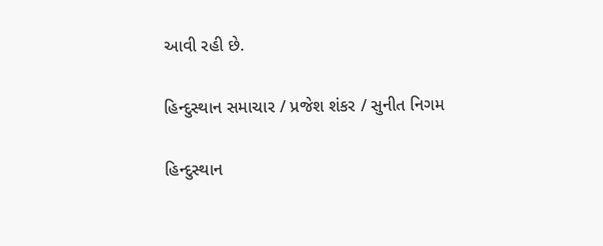આવી રહી છે.

હિન્દુસ્થાન સમાચાર / પ્રજેશ શંકર / સુનીત નિગમ

હિન્દુસ્થાન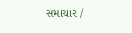સમાચાર /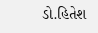ડો.હિતેશ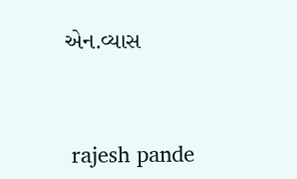એન.વ્યાસ


 rajesh pande